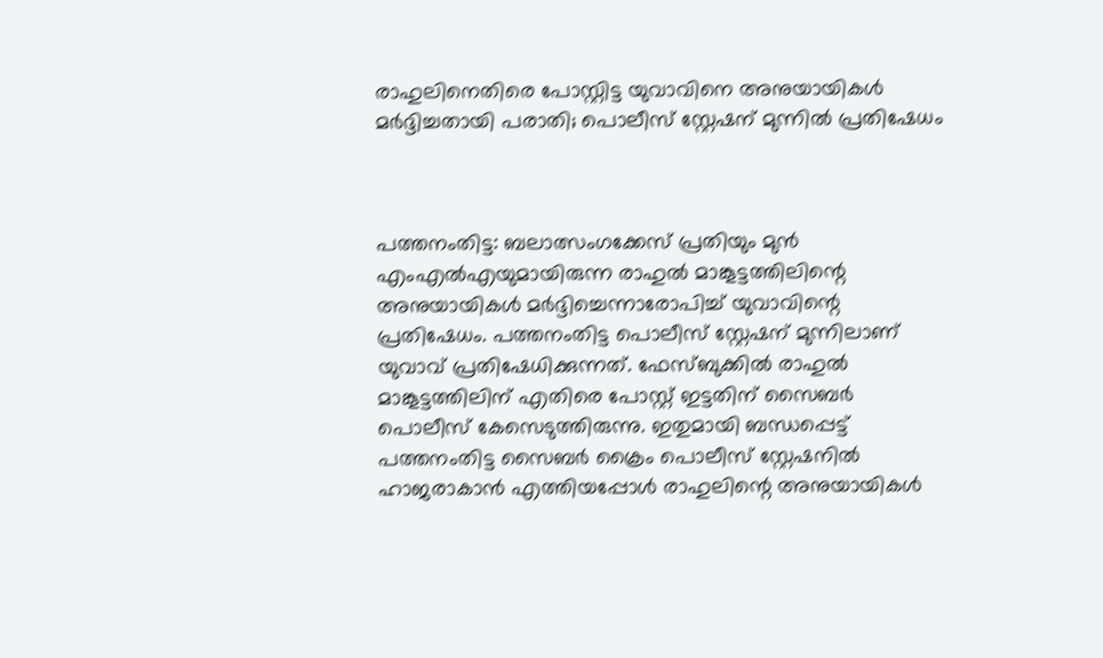രാഹുലിനെതിരെ പോസ്റ്റിട്ട യുവാവിനെ അനുയായികള്‍ മര്‍ദ്ദിച്ചതായി പരാതി; പൊലീസ് സ്റ്റേഷന് മുന്നില്‍ പ്രതിഷേധം



പത്തനംതിട്ട: ബലാത്സംഗക്കേസ് പ്രതിയും മുന്‍ എംഎല്‍എയുമായിരുന്ന രാഹുല്‍ മാങ്കൂട്ടത്തിലിന്റെ അനുയായികള്‍ മര്‍ദ്ദിച്ചെന്നാരോപിച്ച് യുവാവിന്റെ പ്രതിഷേധം. പത്തനംതിട്ട പൊലീസ് സ്റ്റേഷന് മുന്നിലാണ് യുവാവ് പ്രതിഷേധിക്കുന്നത്. ഫേസ്ബുക്കില്‍ രാഹുല്‍ മാങ്കൂട്ടത്തിലിന് എതിരെ പോസ്റ്റ് ഇട്ടതിന് സൈബര്‍ പൊലീസ് കേസെടുത്തിരുന്നു. ഇതുമായി ബന്ധപ്പെട്ട് പത്തനംതിട്ട സൈബര്‍ ക്രൈം പൊലീസ് സ്റ്റേഷനില്‍ ഹാജരാകാന്‍ എത്തിയപ്പോള്‍ രാഹുലിന്റെ അനുയായികള്‍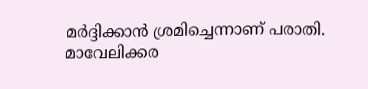മര്‍ദ്ദിക്കാന്‍ ശ്രമിച്ചെന്നാണ് പരാതി.
മാവേലിക്കര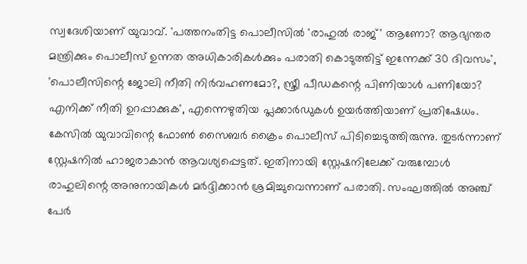സ്വദേശിയാണ് യുവാവ്. 'പത്തനംതിട്ട പൊലീസില്‍ 'രാഹുല്‍ രാജ്' ആണോ? ആഭ്യന്തര മന്ത്രിക്കും പൊലീസ് ഉന്നത അധികാരികള്‍ക്കും പരാതി കൊടുത്തിട്ട് ഇന്നേക്ക് 30 ദിവസം', 'പൊലീസിന്റെ ജോലി നീതി നിര്‍വഹണമോ?, സ്ത്രീ പീഡകന്റെ പിണിയാള്‍ പണിയോ? എനിക്ക് നീതി ഉറപ്പാക്കുക', എന്നെഴുതിയ പ്ലക്കാര്‍ഡുകള്‍ ഉയര്‍ത്തിയാണ് പ്രതിഷേധം. കേസില്‍ യുവാവിന്റെ ഫോണ്‍ സൈബര്‍ ക്രൈം പൊലീസ് പിടിച്ചെടുത്തിരുന്നു. തുടര്‍ന്നാണ് സ്റ്റേഷനില്‍ ഹാജരാകാന്‍ ആവശ്യപ്പെട്ടത്. ഇതിനായി സ്റ്റേഷനിലേക്ക് വരുമ്പോള്‍ രാഹുലിന്റെ അനുനായികള്‍ മര്‍ദ്ദിക്കാന്‍ ശ്രമിച്ചുവെന്നാണ് പരാതി. സംഘത്തില്‍ അഞ്ച് പേര്‍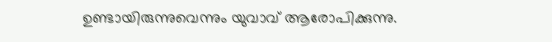ഉണ്ടായിരുന്നുവെന്നും യുവാവ് ആരോപിക്കുന്നു.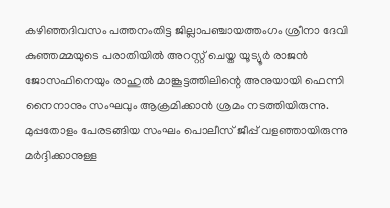കഴിഞ്ഞദിവസം പത്തനംതിട്ട ജില്ലാപഞ്ചായത്തംഗം ശ്രീനാ ദേവി കുഞ്ഞമ്മയുടെ പരാതിയില്‍ അറസ്റ്റ് ചെയ്ത യൂട്യൂര്‍ രാജന്‍ ജോസഫിനെയും രാഹുല്‍ മാങ്കൂട്ടത്തിലിന്റെ അനുയായി ഫെന്നി നൈനാനും സംഘവും ആക്രമിക്കാന്‍ ശ്രമം നടത്തിയിരുന്നു. മുപ്പതോളം പേരടങ്ങിയ സംഘം പൊലീസ് ജീപ്പ് വളഞ്ഞായിരുന്നു മര്‍ദ്ദിക്കാനുള്ള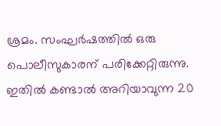ശ്രമം. സംഘര്‍ഷത്തില്‍ ഒരു പൊലീസുകാരന് പരിക്കേറ്റിരുന്നു. ഇതില്‍ കണ്ടാല്‍ അറിയാവുന്ന 20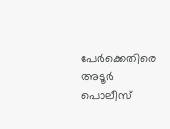പേര്‍ക്കെതിരെ അടൂര്‍ പൊലീസ്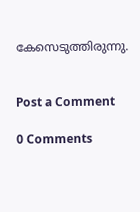കേസെടുത്തിരുന്നു.


Post a Comment

0 Comments